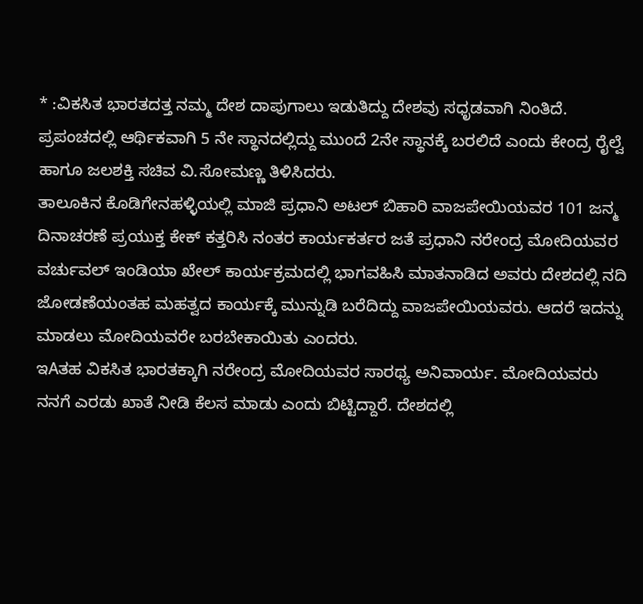* :ವಿಕಸಿತ ಭಾರತದತ್ತ ನಮ್ಮ ದೇಶ ದಾಪುಗಾಲು ಇಡುತಿದ್ದು ದೇಶವು ಸಧೃಡವಾಗಿ ನಿಂತಿದೆ. ಪ್ರಪಂಚದಲ್ಲಿ ಆರ್ಥಿಕವಾಗಿ 5 ನೇ ಸ್ಥಾನದಲ್ಲಿದ್ದು ಮುಂದೆ 2ನೇ ಸ್ಥಾನಕ್ಕೆ ಬರಲಿದೆ ಎಂದು ಕೇಂದ್ರ ರೈಲ್ವೆ ಹಾಗೂ ಜಲಶಕ್ತಿ ಸಚಿವ ವಿ.ಸೋಮಣ್ಣ ತಿಳಿಸಿದರು.
ತಾಲೂಕಿನ ಕೊಡಿಗೇನಹಳ್ಳಿಯಲ್ಲಿ ಮಾಜಿ ಪ್ರಧಾನಿ ಅಟಲ್ ಬಿಹಾರಿ ವಾಜಪೇಯಿಯವರ 101 ಜನ್ಮ ದಿನಾಚರಣೆ ಪ್ರಯುಕ್ತ ಕೇಕ್ ಕತ್ತರಿಸಿ ನಂತರ ಕಾರ್ಯಕರ್ತರ ಜತೆ ಪ್ರಧಾನಿ ನರೇಂದ್ರ ಮೋದಿಯವರ ವರ್ಚುವಲ್ ಇಂಡಿಯಾ ಖೇಲ್ ಕಾರ್ಯಕ್ರಮದಲ್ಲಿ ಭಾಗವಹಿಸಿ ಮಾತನಾಡಿದ ಅವರು ದೇಶದಲ್ಲಿ ನದಿ ಜೋಡಣೆಯಂತಹ ಮಹತ್ವದ ಕಾರ್ಯಕ್ಕೆ ಮುನ್ನುಡಿ ಬರೆದಿದ್ದು ವಾಜಪೇಯಿಯವರು. ಆದರೆ ಇದನ್ನು ಮಾಡಲು ಮೋದಿಯವರೇ ಬರಬೇಕಾಯಿತು ಎಂದರು.
ಇAತಹ ವಿಕಸಿತ ಭಾರತಕ್ಕಾಗಿ ನರೇಂದ್ರ ಮೋದಿಯವರ ಸಾರಥ್ಯ ಅನಿವಾರ್ಯ. ಮೋದಿಯವರು ನನಗೆ ಎರಡು ಖಾತೆ ನೀಡಿ ಕೆಲಸ ಮಾಡು ಎಂದು ಬಿಟ್ಟಿದ್ದಾರೆ. ದೇಶದಲ್ಲಿ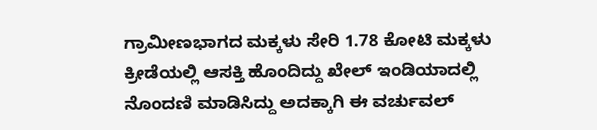ಗ್ರಾಮೀಣಭಾಗದ ಮಕ್ಕಳು ಸೇರಿ 1.78 ಕೋಟಿ ಮಕ್ಕಳು ಕ್ರೀಡೆಯಲ್ಲಿ ಆಸಕ್ತಿ ಹೊಂದಿದ್ದು ಖೇಲ್ ಇಂಡಿಯಾದಲ್ಲಿ ನೊಂದಣಿ ಮಾಡಿಸಿದ್ದು ಅದಕ್ಕಾಗಿ ಈ ವರ್ಚುವಲ್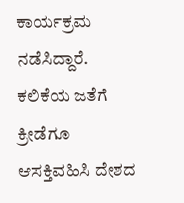ಕಾರ್ಯಕ್ರಮ ನಡೆಸಿದ್ದಾರೆ. ಕಲಿಕೆಯ ಜತೆಗೆ ಕ್ರೀಡೆಗೂ ಆಸಕ್ತಿವಹಿಸಿ ದೇಶದ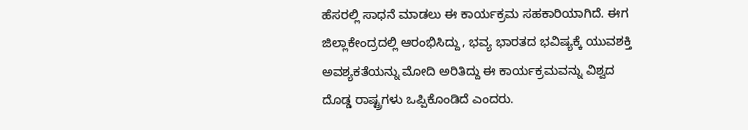ಹೆಸರಲ್ಲಿ ಸಾಧನೆ ಮಾಡಲು ಈ ಕಾರ್ಯಕ್ರಮ ಸಹಕಾರಿಯಾಗಿದೆ. ಈಗ ಜಿಲ್ಲಾಕೇಂದ್ರದಲ್ಲಿ ಆರಂಭಿಸಿದ್ದು, ಭವ್ಯ ಭಾರತದ ಭವಿಷ್ಯಕ್ಕೆ ಯುವಶಕ್ತಿ ಅವಶ್ಯಕತೆಯನ್ನು ಮೋದಿ ಅರಿತಿದ್ದು ಈ ಕಾರ್ಯಕ್ರಮವನ್ನು ವಿಶ್ವದ ದೊಡ್ಡ ರಾಷ್ಟ್ರಗಳು ಒಪ್ಪಿಕೊಂಡಿದೆ ಎಂದರು.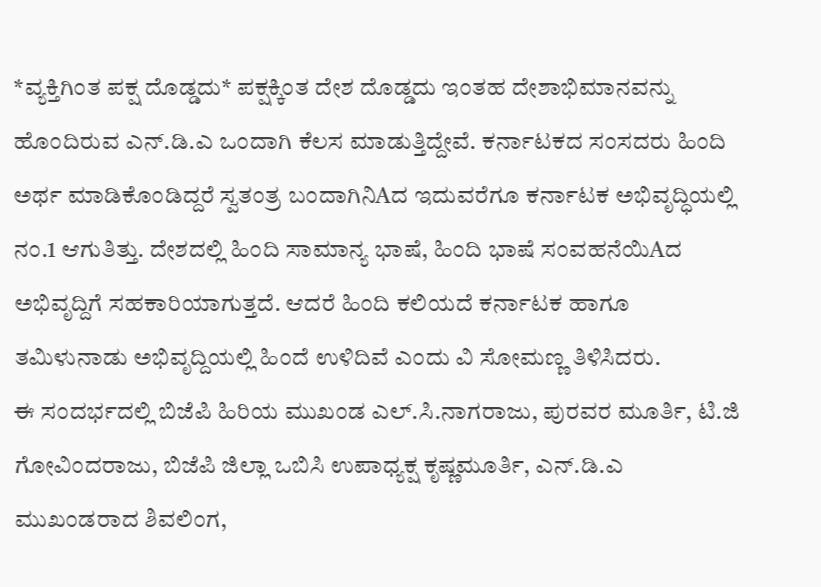*ವ್ಯಕ್ತಿಗಿಂತ ಪಕ್ಷ ದೊಡ್ಡದು* ಪಕ್ಷಕ್ಕಿಂತ ದೇಶ ದೊಡ್ಡದು ಇಂತಹ ದೇಶಾಭಿಮಾನವನ್ನು ಹೊಂದಿರುವ ಎನ್.ಡಿ.ಎ ಒಂದಾಗಿ ಕೆಲಸ ಮಾಡುತ್ತಿದ್ದೇವೆ. ಕರ್ನಾಟಕದ ಸಂಸದರು ಹಿಂದಿ ಅರ್ಥ ಮಾಡಿಕೊಂಡಿದ್ದರೆ ಸ್ವತಂತ್ರ ಬಂದಾಗಿನಿAದ ಇದುವರೆಗೂ ಕರ್ನಾಟಕ ಅಭಿವೃದ್ಧಿಯಲ್ಲಿ ನಂ.1 ಆಗುತಿತ್ತು. ದೇಶದಲ್ಲಿ ಹಿಂದಿ ಸಾಮಾನ್ಯ ಭಾಷೆ, ಹಿಂದಿ ಭಾಷೆ ಸಂವಹನೆಯಿAದ ಅಭಿವೃದ್ದಿಗೆ ಸಹಕಾರಿಯಾಗುತ್ತದೆ. ಆದರೆ ಹಿಂದಿ ಕಲಿಯದೆ ಕರ್ನಾಟಕ ಹಾಗೂ ತಮಿಳುನಾಡು ಅಭಿವೃದ್ದಿಯಲ್ಲಿ ಹಿಂದೆ ಉಳಿದಿವೆ ಎಂದು ವಿ ಸೋಮಣ್ಣ ತಿಳಿಸಿದರು.
ಈ ಸಂದರ್ಭದಲ್ಲಿ ಬಿಜೆಪಿ ಹಿರಿಯ ಮುಖಂಡ ಎಲ್.ಸಿ.ನಾಗರಾಜು, ಪುರವರ ಮೂರ್ತಿ, ಟಿ.ಜಿ ಗೋವಿಂದರಾಜು, ಬಿಜೆಪಿ ಜಿಲ್ಲಾ ಒಬಿಸಿ ಉಪಾಧ್ಯಕ್ಷ ಕೃಷ್ಣಮೂರ್ತಿ, ಎನ್.ಡಿ.ಎ ಮುಖಂಡರಾದ ಶಿವಲಿಂಗ,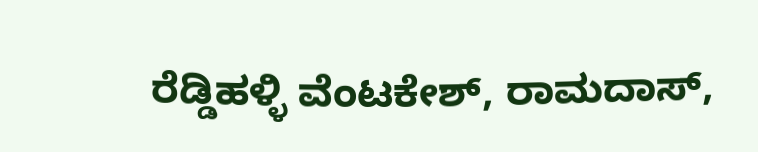ರೆಡ್ಡಿಹಳ್ಳಿ ವೆಂಟಕೇಶ್, ರಾಮದಾಸ್,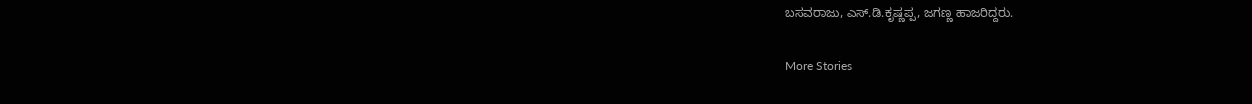ಬಸವರಾಜು, ಎಸ್.ಡಿ.ಕೃಷ್ಣಪ್ಪ, ಜಗಣ್ಣ ಹಾಜರಿದ್ದರು.

More Stories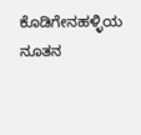ಕೊಡಿಗೇನಹಳ್ಳಿಯ ನೂತನ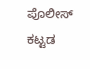ಪೊಲೀಸ್ ಕಟ್ಟಡ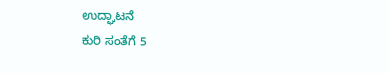ಉದ್ಘಾಟನೆ
ಕುರಿ ಸಂತೆಗೆ 5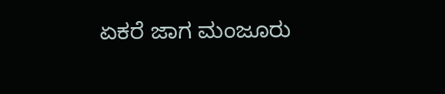ಏಕರೆ ಜಾಗ ಮಂಜೂರು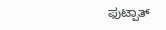ಫುಟ್ಪಾತ್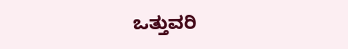ಒತ್ತುವರಿ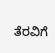ತೆರವಿಗೆ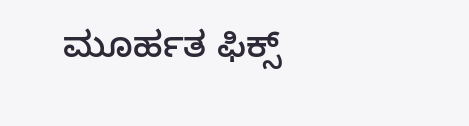ಮೂರ್ಹತ ಫಿಕ್ಸ್